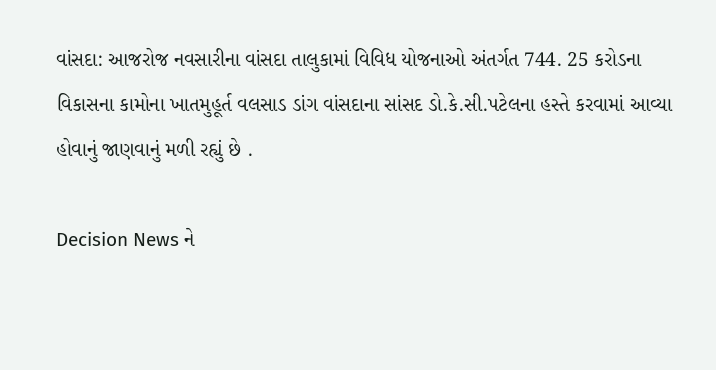વાંસદા: આજરોજ નવસારીના વાંસદા તાલુકામાં વિવિધ યોજનાઓ અંતર્ગત 744. 25 કરોડના વિકાસના કામોના ખાતમુહૂર્ત વલસાડ ડાંગ વાંસદાના સાંસદ ડો.કે.સી.પટેલના હસ્તે કરવામાં આવ્યા હોવાનું જાણવાનું મળી રહ્યું છે .

Decision News ને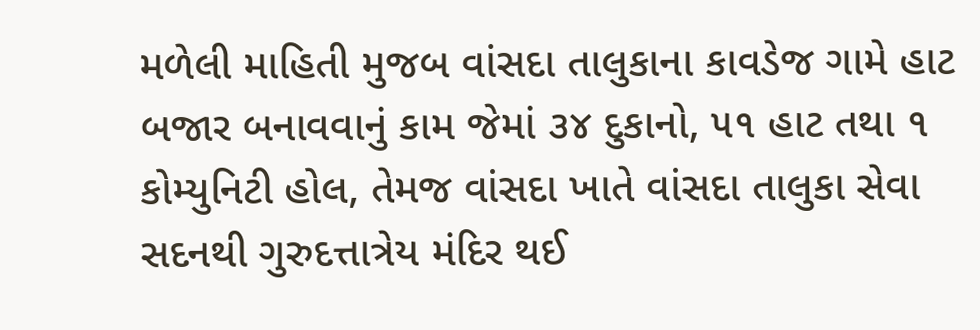મળેલી માહિતી મુજબ વાંસદા તાલુકાના કાવડેજ ગામે હાટ બજાર બનાવવાનું કામ જેમાં ૩૪ દુકાનો, ૫૧ હાટ તથા ૧ કોમ્યુનિટી હોલ, તેમજ વાંસદા ખાતે વાંસદા તાલુકા સેવા સદનથી ગુરુદત્તાત્રેય મંદિર થઈ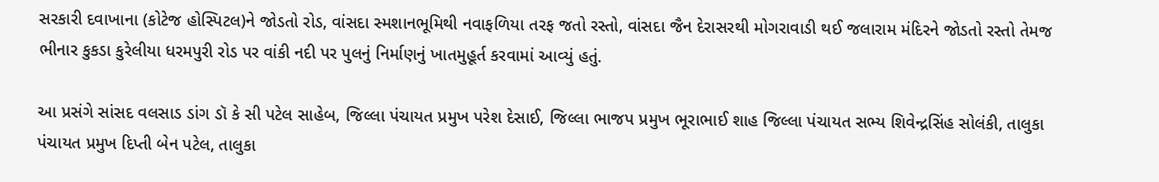સરકારી દવાખાના (કોટેજ હોસ્પિટલ)ને જોડતો રોડ, વાંસદા સ્મશાનભૂમિથી નવાફળિયા તરફ જતો રસ્તો, વાંસદા જૈન દેરાસરથી મોગરાવાડી થઈ જલારામ મંદિરને જોડતો રસ્તો તેમજ ભીનાર કુકડા કુરેલીયા ધરમપુરી રોડ પર વાંકી નદી પર પુલનું નિર્માણનું ખાતમુહૂર્ત કરવામાં આવ્યું હતું.

આ પ્રસંગે સાંસદ વલસાડ ડાંગ ડૉ કે સી પટેલ સાહેબ, જિલ્લા પંચાયત પ્રમુખ પરેશ દેસાઈ, જિલ્લા ભાજપ પ્રમુખ ભૂરાભાઈ શાહ જિલ્લા પંચાયત સભ્ય શિવેન્દ્રસિંહ સોલંકી, તાલુકા પંચાયત પ્રમુખ દિપ્તી બેન પટેલ, તાલુકા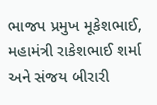ભાજપ પ્રમુખ મૂકેશભાઈ, મહામંત્રી રાકેશભાઈ શર્મા અને સંજય બીરારી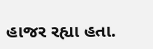હાજર રહ્યા હતા.